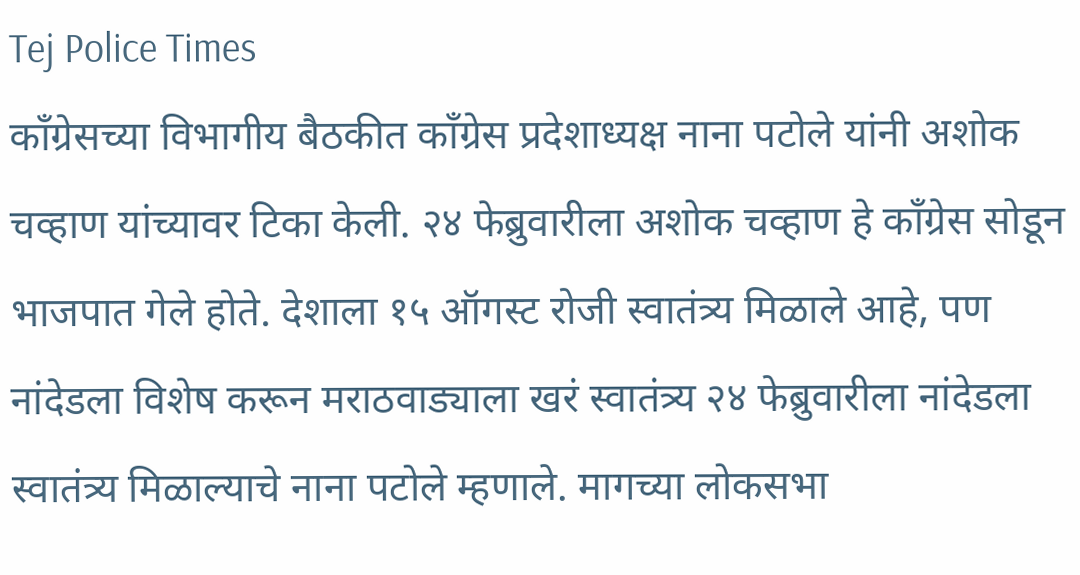Tej Police Times
काँग्रेसच्या विभागीय बैठकीत काँग्रेस प्रदेशाध्यक्ष नाना पटोले यांनी अशोक चव्हाण यांच्यावर टिका केली. २४ फेब्रुवारीला अशोक चव्हाण हे काँग्रेस सोडून भाजपात गेले होते. देशाला १५ ऑगस्ट रोजी स्वातंत्र्य मिळाले आहे, पण नांदेडला विशेष करून मराठवाड्याला खरं स्वातंत्र्य २४ फेब्रुवारीला नांदेडला स्वातंत्र्य मिळाल्याचे नाना पटोले म्हणाले. मागच्या लोकसभा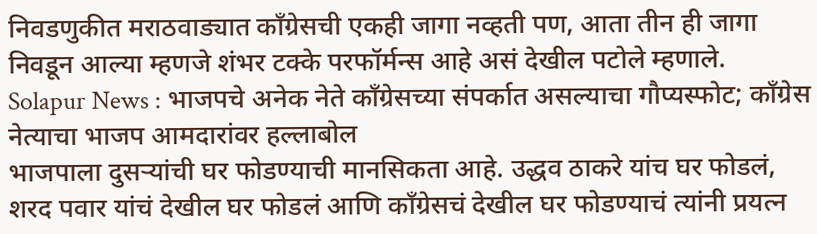निवडणुकीत मराठवाड्यात काँग्रेसची एकही जागा नव्हती पण, आता तीन ही जागा निवडून आल्या म्हणजे शंभर टक्के परफॉर्मन्स आहे असं देखील पटोले म्हणाले.
Solapur News : भाजपचे अनेक नेते काँग्रेसच्या संपर्कात असल्याचा गौप्यस्फोट; काँग्रेस नेत्याचा भाजप आमदारांवर हल्लाबोल
भाजपाला दुसऱ्यांची घर फोडण्याची मानसिकता आहे. उद्धव ठाकरे यांच घर फोडलं, शरद पवार यांचं देखील घर फोडलं आणि काँग्रेसचं देखील घर फोडण्याचं त्यांनी प्रयत्न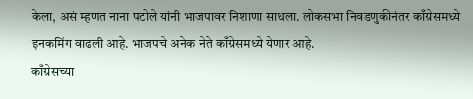केला, असं म्हणत नाना पटोले यांनी भाजपावर निशाणा साधला. लोकसभा निवडणुकीनंतर काँग्रेसमध्ये इनकमिंग वाढली आहे. भाजपचे अनेक नेते काँग्रेसमध्ये येणार आहे.
काँग्रेसच्या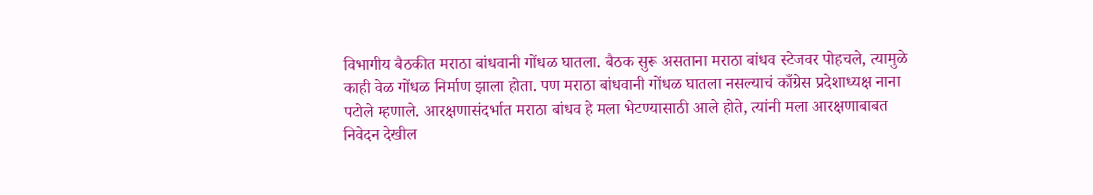विभागीय बैठकीत मराठा बांधवानी गोंधळ घातला. बैठक सुरू असताना मराठा बांधव स्टेजवर पोहचले, त्यामुळे काही वेळ गोंधळ निर्माण झाला होता. पण मराठा बांधवानी गोंधळ घातला नसल्याचं काँग्रेस प्रदेशाध्यक्ष नाना पटोले म्हणाले. आरक्षणासंदर्भात मराठा बांधव हे मला भेटण्यासाठी आले होते, त्यांनी मला आरक्षणाबाबत निवेदन देखील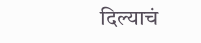दिल्याचं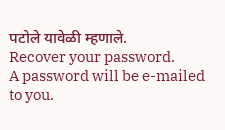पटोले यावेळी म्हणाले.
Recover your password.
A password will be e-mailed to you.